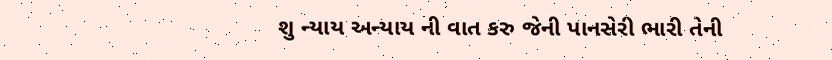શુ ન્યાય અન્યાય ની વાત કરુ જેની પાનસેરી ભારી તેની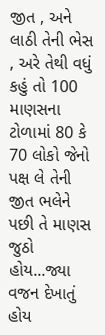જીત , અને લાઠી તેની ભેસ , અરે તેથી વધું કહું તો 100 માણસના ટોળામાં 80 કે 70 લોકો જેનો પક્ષ લે તેની જીત ભલેને પછી તે માણસ જુઠો હોય...જ્યા વજન દેખાતું હોય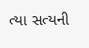ત્યા સત્યની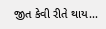જીત કેવી રીતે થાય...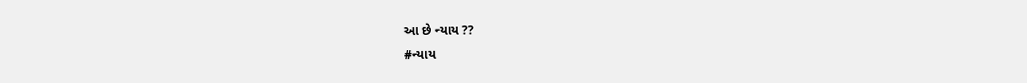આ છે ન્યાય ??
#ન્યાય